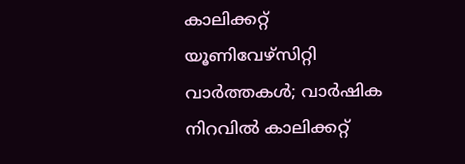കാലിക്കറ്റ് യൂണിവേഴ്സിറ്റി വാർത്തകൾ; വാര്‍ഷിക നിറവില്‍ കാലിക്കറ്റ്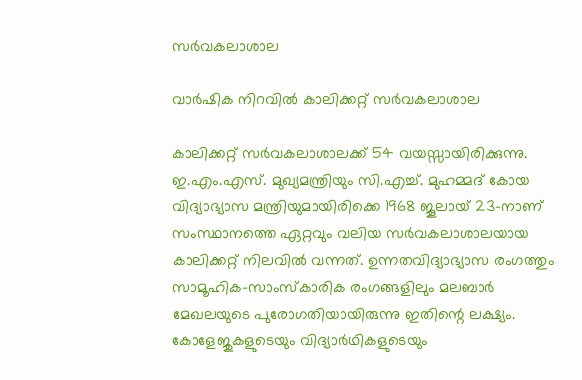സര്‍വകലാശാല

വാര്‍ഷിക നിറവില്‍ കാലിക്കറ്റ് സര്‍വകലാശാല

കാലിക്കറ്റ് സര്‍വകലാശാലക്ക് 54 വയസ്സായിരിക്കുന്നു. ഇ.എം.എസ്. മുഖ്യമന്ത്രിയും സി.എച്ച്. മുഹമ്മദ് കോയ വിദ്യാഭ്യാസ മന്ത്രിയുമായിരിക്കെ 1968 ജൂലായ് 23-നാണ് സംസ്ഥാനത്തെ ഏറ്റവും വലിയ സര്‍വകലാശാലയായ കാലിക്കറ്റ് നിലവില്‍ വന്നത്. ഉന്നതവിദ്യാഭ്യാസ രംഗത്തും സാമൂഹിക-സാംസ്‌കാരിക രംഗങ്ങളിലും മലബാര്‍ മേഖലയുടെ പുരോഗതിയായിരുന്നു ഇതിന്റെ ലക്ഷ്യം. കോളേജുകളുടെയും വിദ്യാര്‍ഥികളുടെയും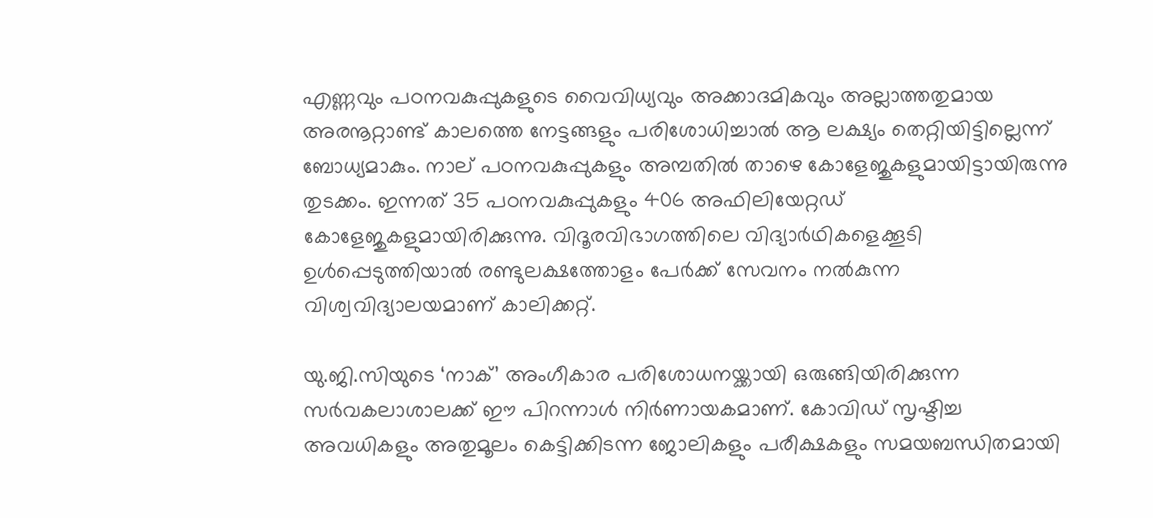എണ്ണവും പഠനവകുപ്പുകളുടെ വൈവിധ്യവും അക്കാദമികവും അല്ലാത്തതുമായ അരനൂറ്റാണ്ട് കാലത്തെ നേട്ടങ്ങളും പരിശോധിച്ചാല്‍ ആ ലക്ഷ്യം തെറ്റിയിട്ടില്ലെന്ന് ബോധ്യമാകും. നാല് പഠനവകുപ്പുകളും അമ്പതില്‍ താഴെ കോളേജുകളുമായിട്ടായിരുന്നു തുടക്കം. ഇന്നത് 35 പഠനവകുപ്പുകളും 406 അഫിലിയേറ്റഡ് കോളേജുകളുമായിരിക്കുന്നു. വിദൂരവിഭാഗത്തിലെ വിദ്യാര്‍ഥികളെക്കൂടി ഉള്‍പ്പെടുത്തിയാല്‍ രണ്ടുലക്ഷത്തോളം പേര്‍ക്ക് സേവനം നല്‍കുന്ന വിശ്വവിദ്യാലയമാണ് കാലിക്കറ്റ്.

യു.ജി.സിയുടെ ‘നാക്’ അംഗീകാര പരിശോധനയ്ക്കായി ഒരുങ്ങിയിരിക്കുന്ന സര്‍വകലാശാലക്ക് ഈ പിറന്നാള്‍ നിര്‍ണായകമാണ്. കോവിഡ് സൃഷ്ടിച്ച അവധികളും അതുമൂലം കെട്ടിക്കിടന്ന ജോലികളും പരീക്ഷകളും സമയബന്ധിതമായി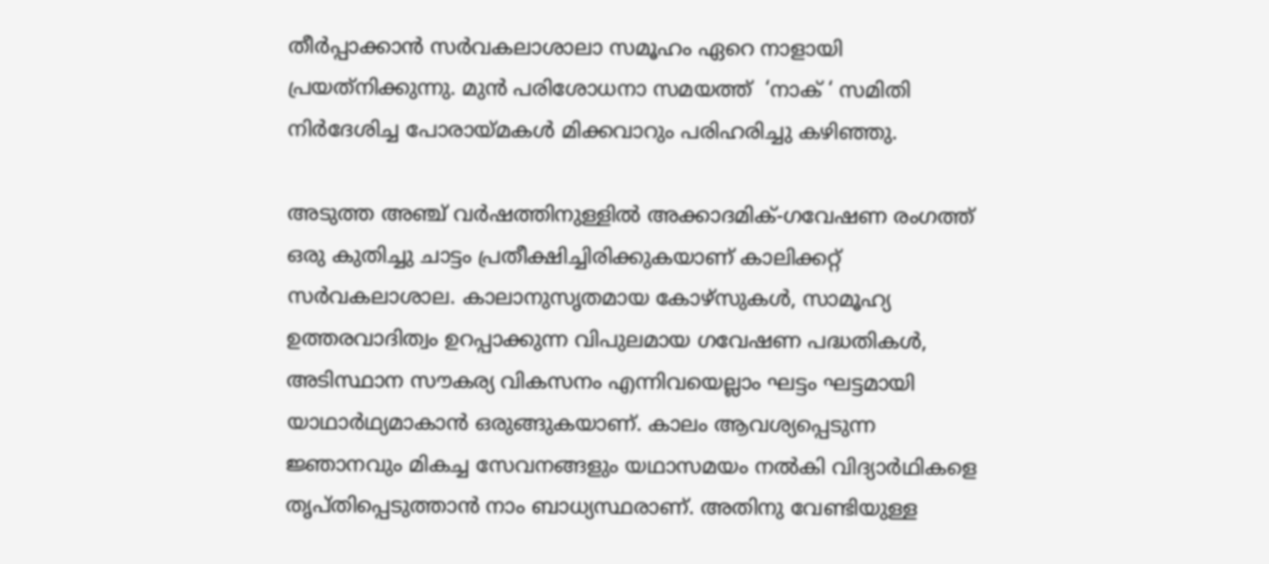തീര്‍പ്പാക്കാന്‍ സര്‍വകലാശാലാ സമൂഹം ഏറെ നാളായി പ്രയത്‌നിക്കുന്നു. മുന്‍ പരിശോധനാ സമയത്ത്  ‘നാക് ‘ സമിതി നിര്‍ദേശിച്ച പോരായ്മകള്‍ മിക്കവാറും പരിഹരിച്ചു കഴിഞ്ഞു.

അടുത്ത അഞ്ച് വര്‍ഷത്തിനുള്ളില്‍ അക്കാദമിക്-ഗവേഷണ രംഗത്ത് ഒരു കുതിച്ചു ചാട്ടം പ്രതീക്ഷിച്ചിരിക്കുകയാണ് കാലിക്കറ്റ് സര്‍വകലാശാല. കാലാനുസൃതമായ കോഴ്സുകള്‍, സാമൂഹ്യ ഉത്തരവാദിത്വം ഉറപ്പാക്കുന്ന വിപുലമായ ഗവേഷണ പദ്ധതികള്‍, അടിസ്ഥാന സൗകര്യ വികസനം എന്നിവയെല്ലാം ഘട്ടം ഘട്ടമായി യാഥാര്‍ഥ്യമാകാന്‍ ഒരുങ്ങുകയാണ്. കാലം ആവശ്യപ്പെടുന്ന ജ്ഞാനവും മികച്ച സേവനങ്ങളും യഥാസമയം നല്‍കി വിദ്യാര്‍ഥികളെ തൃപ്തിപ്പെടുത്താന്‍ നാം ബാധ്യസ്ഥരാണ്. അതിനു വേണ്ടിയുള്ള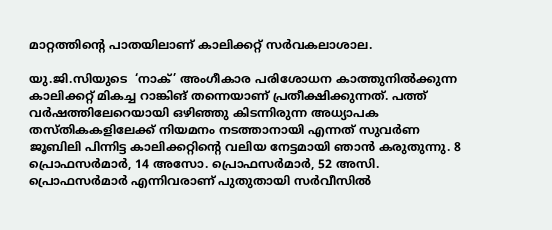മാറ്റത്തിന്റെ പാതയിലാണ് കാലിക്കറ്റ് സര്‍വകലാശാല.

യു.ജി.സിയുടെ  ‘നാക്’ അംഗീകാര പരിശോധന കാത്തുനില്‍ക്കുന്ന കാലിക്കറ്റ് മികച്ച റാങ്കിങ് തന്നെയാണ് പ്രതീക്ഷിക്കുന്നത്. പത്ത് വര്‍ഷത്തിലേറെയായി ഒഴിഞ്ഞു കിടന്നിരുന്ന അധ്യാപക തസ്തികകളിലേക്ക് നിയമനം നടത്താനായി എന്നത് സുവര്‍ണ ജൂബിലി പിന്നിട്ട കാലിക്കറ്റിന്റെ വലിയ നേട്ടമായി ഞാന്‍ കരുതുന്നു. 8 പ്രൊഫസര്‍മാര്‍, 14 അസോ. പ്രൊഫസര്‍മാര്‍, 52 അസി. പ്രൊഫസര്‍മാര്‍ എന്നിവരാണ് പുതുതായി സര്‍വീസില്‍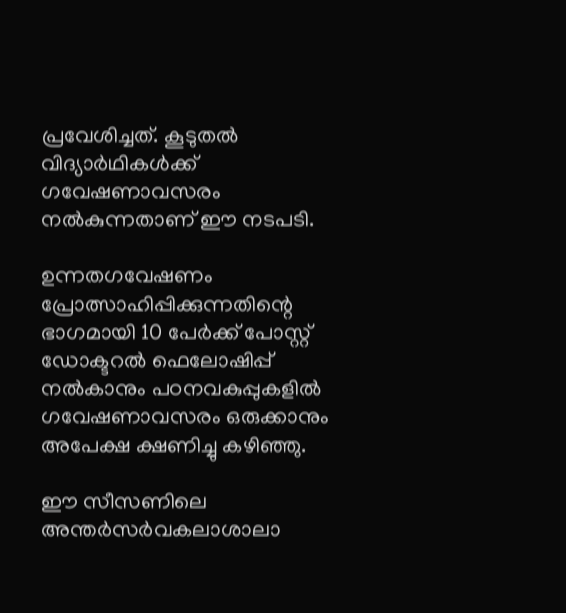പ്രവേശിച്ചത്. കൂടുതല്‍ വിദ്യാര്‍ഥികള്‍ക്ക് ഗവേഷണാവസരം നല്‍കുന്നതാണ് ഈ നടപടി.

ഉന്നതഗവേഷണം പ്രോത്സാഹിപ്പിക്കുന്നതിന്റെ ഭാഗമായി 10 പേര്‍ക്ക് പോസ്റ്റ് ഡോക്ടറല്‍ ഫെലോഷിപ്പ് നല്‍കാനും പഠനവകുപ്പുകളില്‍ ഗവേഷണാവസരം ഒരുക്കാനും അപേക്ഷ ക്ഷണിച്ചു കഴിഞ്ഞു.

ഈ സീസണിലെ അന്തര്‍സര്‍വകലാശാലാ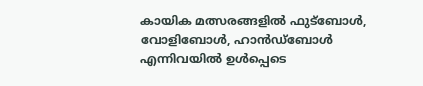കായിക മത്സരങ്ങളില്‍ ഫുട്‌ബോള്‍, വോളിബോള്‍, ഹാന്‍ഡ്‌ബോള്‍ എന്നിവയില്‍ ഉള്‍പ്പെടെ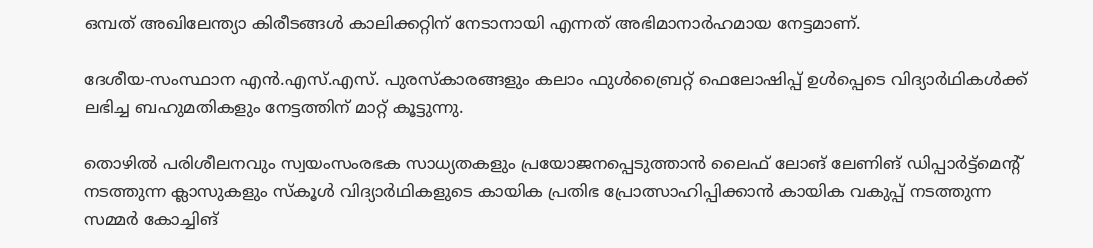ഒമ്പത് അഖിലേന്ത്യാ കിരീടങ്ങള്‍ കാലിക്കറ്റിന് നേടാനായി എന്നത് അഭിമാനാര്‍ഹമായ നേട്ടമാണ്.

ദേശീയ-സംസ്ഥാന എന്‍.എസ്.എസ്. പുരസ്‌കാരങ്ങളും കലാം ഫുള്‍ബ്രൈറ്റ് ഫെലോഷിപ്പ് ഉള്‍പ്പെടെ വിദ്യാര്‍ഥികള്‍ക്ക് ലഭിച്ച ബഹുമതികളും നേട്ടത്തിന് മാറ്റ് കൂട്ടുന്നു.

തൊഴില്‍ പരിശീലനവും സ്വയംസംരഭക സാധ്യതകളും പ്രയോജനപ്പെടുത്താന്‍ ലൈഫ് ലോങ് ലേണിങ് ഡിപ്പാര്‍ട്ട്‌മെന്റ് നടത്തുന്ന ക്ലാസുകളും സ്‌കൂള്‍ വിദ്യാര്‍ഥികളുടെ കായിക പ്രതിഭ പ്രോത്സാഹിപ്പിക്കാന്‍ കായിക വകുപ്പ് നടത്തുന്ന സമ്മര്‍ കോച്ചിങ്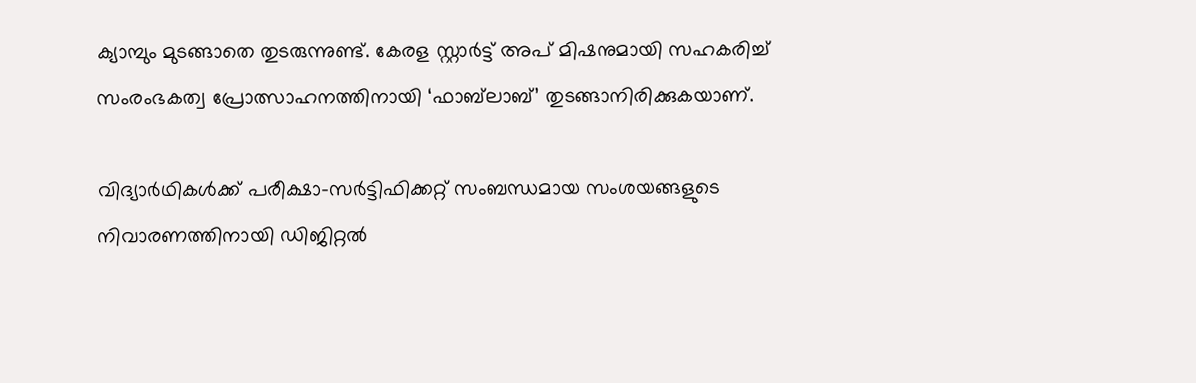ക്യാമ്പും മുടങ്ങാതെ തുടരുന്നുണ്ട്. കേരള സ്റ്റാര്‍ട്ട് അപ് മിഷനുമായി സഹകരിച്ച് സംരംഭകത്വ പ്രോത്സാഹനത്തിനായി ‘ഫാബ്‌ലാബ്’ തുടങ്ങാനിരിക്കുകയാണ്.

വിദ്യാര്‍ഥികള്‍ക്ക് പരീക്ഷാ-സര്‍ട്ടിഫിക്കറ്റ് സംബന്ധമായ സംശയങ്ങളുടെ നിവാരണത്തിനായി ഡിജിറ്റല്‍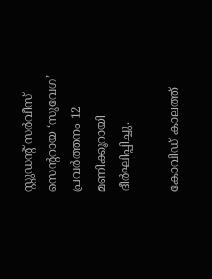സ്റ്റുഡന്റ് സര്‍വീസ് സെന്ററായ ‘സുവേഗ’ പ്രവര്‍ത്തനം 12 മണിക്കൂറായി ദീര്‍ഘിപ്പിച്ചു.

കോവിഡ് കാലത്ത്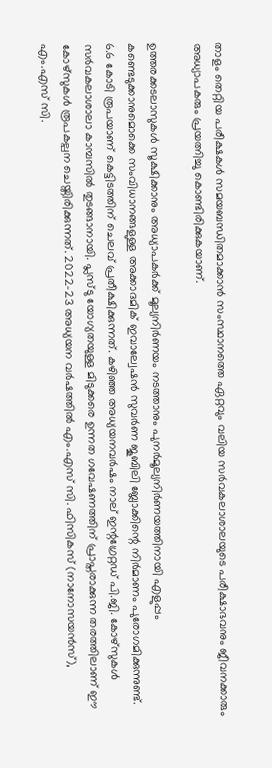താളം തെറ്റിയ പരീക്ഷകള്‍ സമയബന്ധിതമാക്കാന്‍ സംസ്ഥാനത്തെ ഏറ്റവും വലിയ സര്‍വകലാശാലയുടെ പരീക്ഷാഭവനും ജീവനക്കാരും അധ്യാപകരും പ്രയത്നിച്ചു കൊണ്ടിരിക്കുകയാണ്.

ഉത്തരക്കടലാസുകള്‍ സൂക്ഷിക്കാനും അധ്യാപകര്‍ക്ക് മൂല്യനിര്‍ണയം നടത്താനും പുനര്‍മൂല്യനിര്‍ണയത്തിനായി എളുപ്പം കണ്ടെടുക്കാനുമൊക്കെ സംവിധാനങ്ങളുള്ള അക്കാദമിക് ഇവാല്വേഷന്‍ സുവര്‍ണ ജൂബിലി ബ്ലോക്കിന്റെ നിര്‍മാണം പുരോഗമിക്കുന്നുണ്ട്. 6.6 കോടി രൂപയാണ് കെട്ടിടത്തിന് ചെലവ് പ്രതീക്ഷിക്കുന്നത്. കഴിഞ്ഞ അധ്യയനവര്‍ഷം നാല് ഇന്റഗ്രേറ്റഡ് പി.ജി. കോഴ്സുകള്‍ സര്‍വകലാശാലാ കാമ്പസില്‍ തുടങ്ങാനായി. പ്ലസ്ടു യോഗ്യതയുള്ള മിടുക്കരെ ഉന്നത ഗവേഷണത്തിന് പ്രാപ്തരാക്കുന്ന തരത്തിലാണ് ഈ കോഴ്സുകള്‍ രൂപകല്പന ചെയ്തിരിക്കുന്നത്. 2022-23 അധ്യയന വര്‍ഷത്തില്‍ എം.എസ് സി. ഫിസികസ് (നാനോസയന്‍സ്), എം.എസ് സി.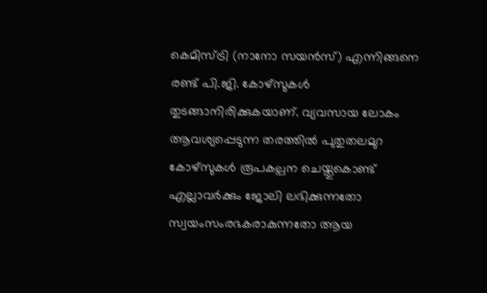കെമിസ്ട്രി (നാനോ സയന്‍സ്) എന്നിങ്ങനെ രണ്ട് പി.ജി. കോഴ്സുകള്‍ തുടങ്ങാനിരിക്കുകയാണ്. വ്യവസായ ലോകം ആവശ്യപ്പെടുന്ന തരത്തില്‍ പുതുതലമുറ കോഴ്സുകള്‍ രൂപകല്പന ചെയ്തുകൊണ്ട് എല്ലാവര്‍ക്കും ജോലി ലഭിക്കുന്നതോ സ്വയംസംരഭകരാകുന്നതോ ആയ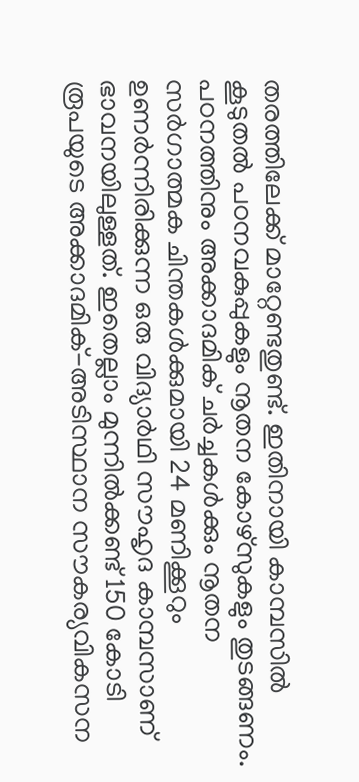തരത്തിലേക്ക് മാറ്റേണ്ടതുണ്ട്. ഇതിനായി കാമ്പസില്‍ കൂടുതല്‍ പഠനവകുപ്പുകളും നൂതന കോഴ്സുകളും തുടങ്ങണം. പഠനത്തിനും അക്കാദമിക് ചര്‍ച്ചകള്‍ക്കും നൂതന സര്‍ഗാത്മക ചിന്തകള്‍ക്കുമായി 24 മണിക്കൂറും ഉണര്‍ന്നിരിക്കുന്ന ഒരു വിദ്യാര്‍ഥി സൗഹൃദ കാമ്പസാണ് ഭാവനയിലുള്ളത്. ഇതെല്ലാം മുന്നില്‍ക്കണ്ട് 150 കോടി രൂപയുടെ അക്കാദമിക്-അടിസ്ഥാന സൗകര്യവികസന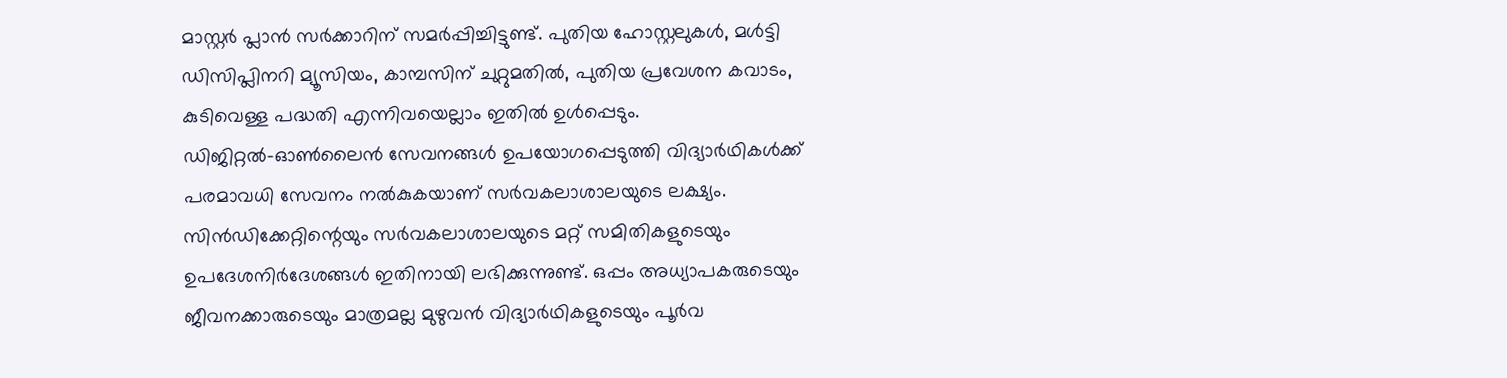മാസ്റ്റര്‍ പ്ലാന്‍ സര്‍ക്കാറിന് സമര്‍പ്പിച്ചിട്ടുണ്ട്. പുതിയ ഹോസ്റ്റലുകള്‍, മള്‍ട്ടി ഡിസിപ്ലിനറി മ്യൂസിയം, കാമ്പസിന് ചുറ്റുമതില്‍, പുതിയ പ്രവേശന കവാടം, കുടിവെള്ള പദ്ധതി എന്നിവയെല്ലാം ഇതില്‍ ഉള്‍പ്പെടും. ഡിജിറ്റല്‍-ഓണ്‍ലൈന്‍ സേവനങ്ങള്‍ ഉപയോഗപ്പെടുത്തി വിദ്യാര്‍ഥികള്‍ക്ക് പരമാവധി സേവനം നല്‍കുകയാണ് സര്‍വകലാശാലയുടെ ലക്ഷ്യം. സിന്‍ഡിക്കേറ്റിന്റെയും സര്‍വകലാശാലയുടെ മറ്റ് സമിതികളുടെയും ഉപദേശനിര്‍ദേശങ്ങള്‍ ഇതിനായി ലഭിക്കുന്നുണ്ട്. ഒപ്പം അധ്യാപകരുടെയും ജീവനക്കാരുടെയും മാത്രമല്ല മുഴുവന്‍ വിദ്യാര്‍ഥികളുടെയും പൂര്‍വ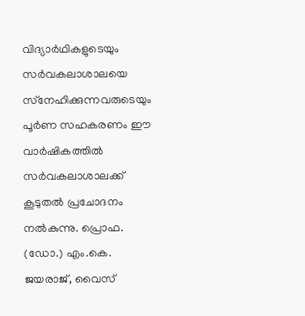വിദ്യാര്‍ഥികളുടെയും സര്‍വകലാശാലയെ സ്‌നേഹിക്കുന്നവരുടെയും പൂര്‍ണ സഹകരണം ഈ വാര്‍ഷികത്തില്‍ സര്‍വകലാശാലക്ക് കൂടുതല്‍ പ്രചോദനം നല്‍കുന്നു. പ്രൊഫ. (ഡോ.) എം.കെ. ജയരാജ്, വൈസ്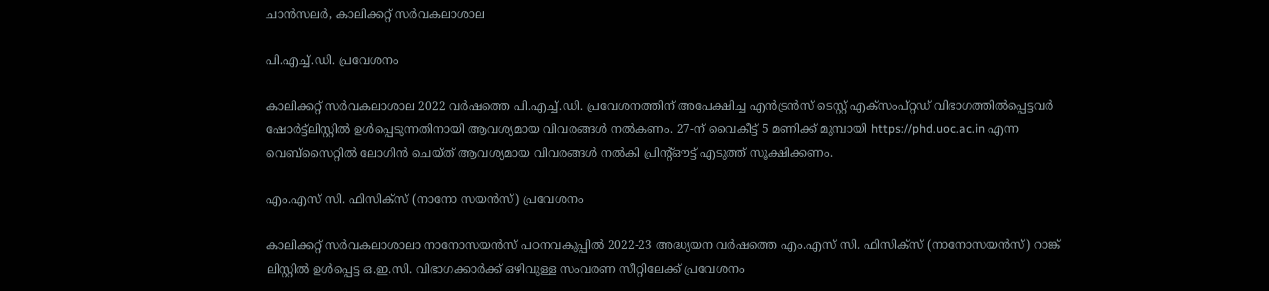ചാന്‍സലര്‍, കാലിക്കറ്റ് സര്‍വകലാശാല

പി.എച്ച്.ഡി. പ്രവേശനം

കാലിക്കറ്റ് സര്‍വകലാശാല 2022 വര്‍ഷത്തെ പി.എച്ച്.ഡി. പ്രവേശനത്തിന് അപേക്ഷിച്ച എന്‍ട്രന്‍സ് ടെസ്റ്റ് എക്‌സംപ്റ്റഡ് വിഭാഗത്തില്‍പ്പെട്ടവര്‍ ഷോര്‍ട്ട്‌ലിസ്റ്റില്‍ ഉള്‍പ്പെടുന്നതിനായി ആവശ്യമായ വിവരങ്ങള്‍ നല്‍കണം. 27-ന് വൈകീട്ട് 5 മണിക്ക് മുമ്പായി https://phd.uoc.ac.in എന്ന വെബ്‌സൈറ്റില്‍ ലോഗിന്‍ ചെയ്ത് ആവശ്യമായ വിവരങ്ങള്‍ നല്‍കി പ്രിന്റ്ഔട്ട് എടുത്ത് സൂക്ഷിക്കണം.

എം.എസ് സി. ഫിസിക്‌സ് (നാനോ സയന്‍സ്) പ്രവേശനം

കാലിക്കറ്റ് സര്‍വകലാശാലാ നാനോസയന്‍സ് പഠനവകുപ്പില്‍ 2022-23 അദ്ധ്യയന വര്‍ഷത്തെ എം.എസ് സി. ഫിസിക്‌സ് (നാനോസയന്‍സ്) റാങ്ക് ലിസ്റ്റില്‍ ഉള്‍പ്പെട്ട ഒ.ഇ.സി. വിഭാഗക്കാര്‍ക്ക് ഒഴിവുള്ള സംവരണ സീറ്റിലേക്ക് പ്രവേശനം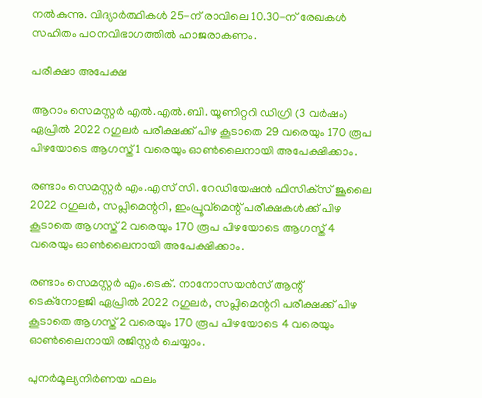നല്‍കുന്നു. വിദ്യാര്‍ത്ഥികള്‍ 25-ന് രാവിലെ 10.30-ന് രേഖകള്‍ സഹിതം പഠനവിഭാഗത്തില്‍ ഹാജരാകണം.

പരീക്ഷാ അപേക്ഷ

ആറാം സെമസ്റ്റര്‍ എല്‍.എല്‍.ബി. യൂണിറ്ററി ഡിഗ്രി (3 വര്‍ഷം) ഏപ്രില്‍ 2022 റഗുലര്‍ പരീക്ഷക്ക് പിഴ കൂടാതെ 29 വരെയും 170 രൂപ പിഴയോടെ ആഗസ്ത് 1 വരെയും ഓണ്‍ലൈനായി അപേക്ഷിക്കാം.

രണ്ടാം സെമസ്റ്റര്‍ എം.എസ് സി. റേഡിയേഷന്‍ ഫിസിക്‌സ് ജൂലൈ 2022 റഗുലര്‍, സപ്ലിമെന്ററി, ഇംപ്രൂവ്‌മെന്റ് പരീക്ഷകള്‍ക്ക് പിഴ കൂടാതെ ആഗസ്ത് 2 വരെയും 170 രൂപ പിഴയോടെ ആഗസ്ത് 4 വരെയും ഓണ്‍ലൈനായി അപേക്ഷിക്കാം.

രണ്ടാം സെമസ്റ്റര്‍ എം.ടെക്. നാനോസയന്‍സ് ആന്റ് ടെക്‌നോളജി ഏപ്രില്‍ 2022 റഗുലര്‍, സപ്ലിമെന്ററി പരീക്ഷക്ക് പിഴ കൂടാതെ ആഗസ്ത് 2 വരെയും 170 രൂപ പിഴയോടെ 4 വരെയും ഓണ്‍ലൈനായി രജിസ്റ്റര്‍ ചെയ്യാം.

പുനര്‍മൂല്യനിര്‍ണയ ഫലം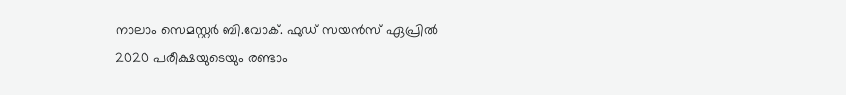നാലാം സെമസ്റ്റര്‍ ബി.വോക്. ഫുഡ് സയന്‍സ് ഏപ്രില്‍ 2020 പരീക്ഷയുടെയും രണ്ടാം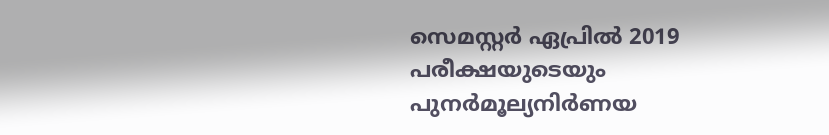സെമസ്റ്റര്‍ ഏപ്രില്‍ 2019 പരീക്ഷയുടെയും പുനര്‍മൂല്യനിര്‍ണയ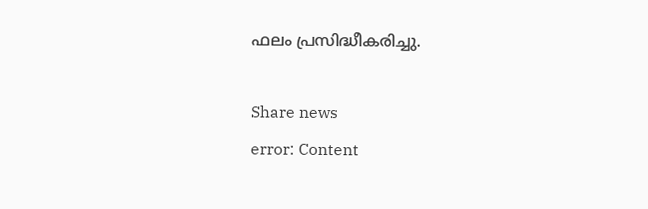ഫലം പ്രസിദ്ധീകരിച്ചു.

Share news
error: Content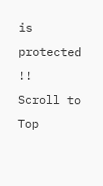is protected !!
Scroll to Top